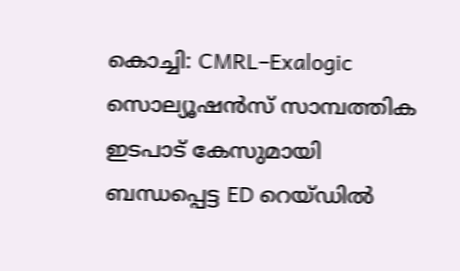കൊച്ചി: CMRL–Exalogic സൊല്യൂഷൻസ് സാമ്പത്തിക ഇടപാട് കേസുമായി ബന്ധപ്പെട്ട ED റെയ്ഡിൽ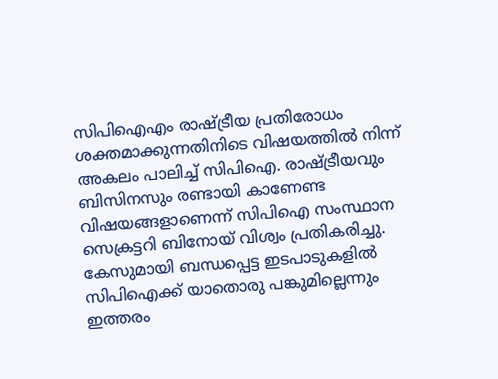സിപിഐഎം രാഷ്ട്രീയ പ്രതിരോധം ശക്തമാക്കുന്നതിനിടെ വിഷയത്തിൽ നിന്ന് അകലം പാലിച്ച് സിപിഐ. രാഷ്ട്രീയവും ബിസിനസും രണ്ടായി കാണേണ്ട വിഷയങ്ങളാണെന്ന് സിപിഐ സംസ്ഥാന സെക്രട്ടറി ബിനോയ് വിശ്വം പ്രതികരിച്ചു.
കേസുമായി ബന്ധപ്പെട്ട ഇടപാടുകളിൽ സിപിഐക്ക് യാതൊരു പങ്കുമില്ലെന്നും ഇത്തരം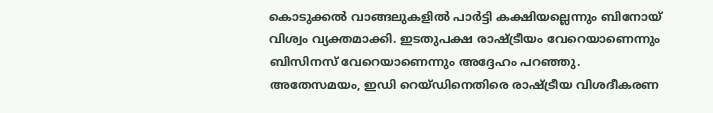കൊടുക്കൽ വാങ്ങലുകളിൽ പാർട്ടി കക്ഷിയല്ലെന്നും ബിനോയ് വിശ്വം വ്യക്തമാക്കി. ഇടതുപക്ഷ രാഷ്ട്രീയം വേറെയാണെന്നും ബിസിനസ് വേറെയാണെന്നും അദ്ദേഹം പറഞ്ഞു.
അതേസമയം, ഇഡി റെയ്ഡിനെതിരെ രാഷ്ട്രീയ വിശദീകരണ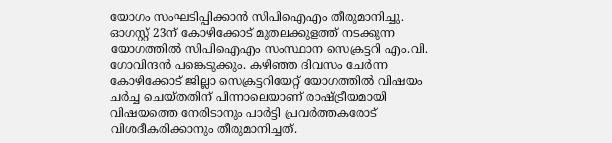യോഗം സംഘടിപ്പിക്കാൻ സിപിഐഎം തീരുമാനിച്ചു. ഓഗസ്റ്റ് 23ന് കോഴിക്കോട് മുതലക്കുളത്ത് നടക്കുന്ന യോഗത്തിൽ സിപിഐഎം സംസ്ഥാന സെക്രട്ടറി എം.വി. ഗോവിന്ദൻ പങ്കെടുക്കും. കഴിഞ്ഞ ദിവസം ചേർന്ന കോഴിക്കോട് ജില്ലാ സെക്രട്ടറിയേറ്റ് യോഗത്തിൽ വിഷയം ചർച്ച ചെയ്തതിന് പിന്നാലെയാണ് രാഷ്ട്രീയമായി വിഷയത്തെ നേരിടാനും പാർട്ടി പ്രവർത്തകരോട് വിശദീകരിക്കാനും തീരുമാനിച്ചത്.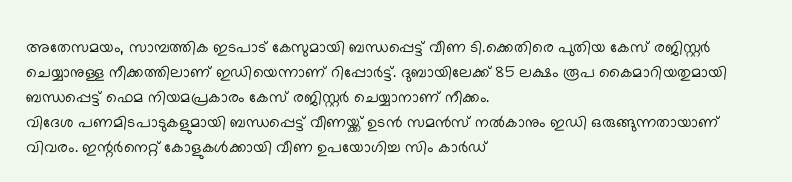അതേസമയം, സാമ്പത്തിക ഇടപാട് കേസുമായി ബന്ധപ്പെട്ട് വീണ ടി.ക്കെതിരെ പുതിയ കേസ് രജിസ്റ്റർ ചെയ്യാനുള്ള നീക്കത്തിലാണ് ഇഡിയെന്നാണ് റിപ്പോർട്ട്. ദുബായിലേക്ക് 85 ലക്ഷം രൂപ കൈമാറിയതുമായി ബന്ധപ്പെട്ട് ഫെമ നിയമപ്രകാരം കേസ് രജിസ്റ്റർ ചെയ്യാനാണ് നീക്കം.
വിദേശ പണമിടപാടുകളുമായി ബന്ധപ്പെട്ട് വീണയ്ക്ക് ഉടൻ സമൻസ് നൽകാനും ഇഡി ഒരുങ്ങുന്നതായാണ് വിവരം. ഇന്റർനെറ്റ് കോളുകൾക്കായി വീണ ഉപയോഗിച്ച സിം കാർഡ്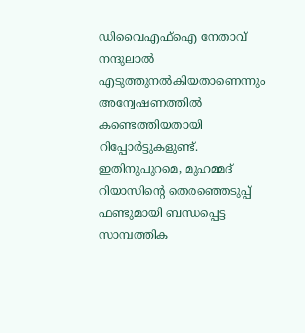ഡിവൈഎഫ്ഐ നേതാവ് നന്ദുലാൽ എടുത്തുനൽകിയതാണെന്നും അന്വേഷണത്തിൽ കണ്ടെത്തിയതായി റിപ്പോർട്ടുകളുണ്ട്.
ഇതിനുപുറമെ, മുഹമ്മദ് റിയാസിന്റെ തെരഞ്ഞെടുപ്പ് ഫണ്ടുമായി ബന്ധപ്പെട്ട സാമ്പത്തിക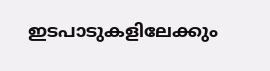ഇടപാടുകളിലേക്കും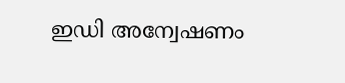ഇഡി അന്വേഷണം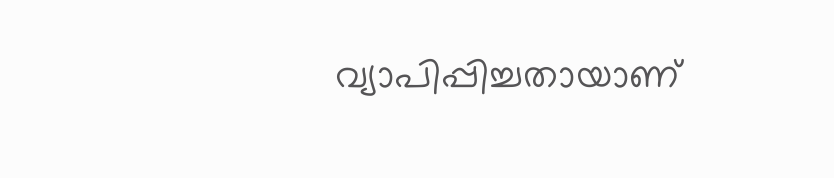വ്യാപിപ്പിച്ചതായാണ്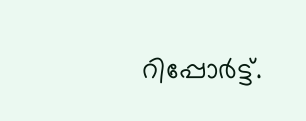റിപ്പോർട്ട്.